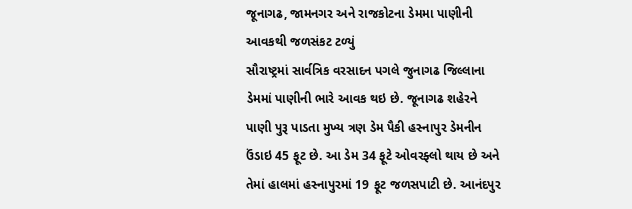જૂનાગઢ, જામનગર અને રાજકોટના ડેમમા પાણીની આવકથી જળસંકટ ટળ્યું
સૌરાષ્ટ્રમાં સાર્વત્રિક વરસાદન પગલે જુનાગઢ જિલ્લાના ડેમમાં પાણીની ભારે આવક થઇ છે. જૂનાગઢ શહેરને પાણી પુરૂ પાડતા મુખ્ય ત્રણ ડેમ પૈકી હસ્નાપુર ડેમનીન ઉંડાઇ 45 ફૂટ છે. આ ડેમ 34 ફૂટે ઓવરફ્લો થાય છે અને તેમાં હાલમાં હસ્નાપુરમાં 19 ફૂટ જળસપાટી છે. આનંદપુર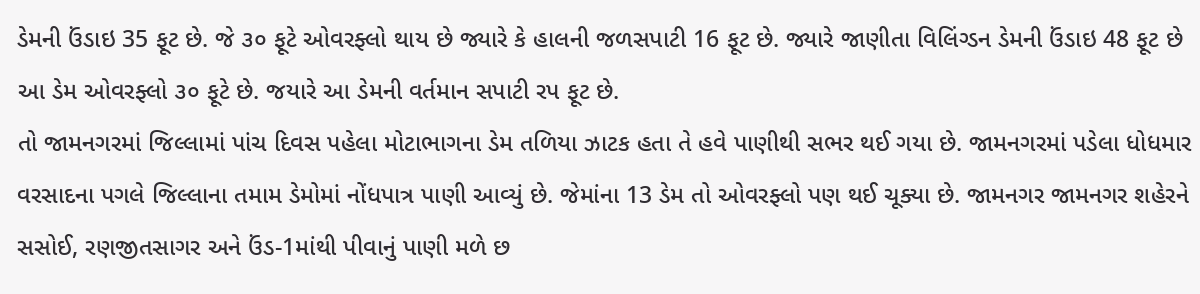ડેમની ઉંડાઇ 35 ફૂટ છે. જે ૩૦ ફૂટે ઓવરફ્લો થાય છે જ્યારે કે હાલની જળસપાટી 16 ફૂટ છે. જ્યારે જાણીતા વિલિંગ્ડન ડેમની ઉંડાઇ 48 ફૂટ છે આ ડેમ ઓવરફ્લો ૩૦ ફૂટે છે. જયારે આ ડેમની વર્તમાન સપાટી રપ ફૂટ છે.
તો જામનગરમાં જિલ્લામાં પાંચ દિવસ પહેલા મોટાભાગના ડેમ તળિયા ઝાટક હતા તે હવે પાણીથી સભર થઈ ગયા છે. જામનગરમાં પડેલા ધોધમાર વરસાદના પગલે જિલ્લાના તમામ ડેમોમાં નોંધપાત્ર પાણી આવ્યું છે. જેમાંના 13 ડેમ તો ઓવરફ્લો પણ થઈ ચૂક્યા છે. જામનગર જામનગર શહેરને સસોઈ, રણજીતસાગર અને ઉંડ-1માંથી પીવાનું પાણી મળે છ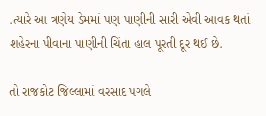.ત્યારે આ ત્રણેય ડેમમાં પણ પાણીની સારી એવી આવક થતાં શહેરના પીવાના પાણીની ચિંતા હાલ પૂરતી દૂર થઈ છે.

તો રાજકોટ જિલ્લામાં વરસાદ પગલે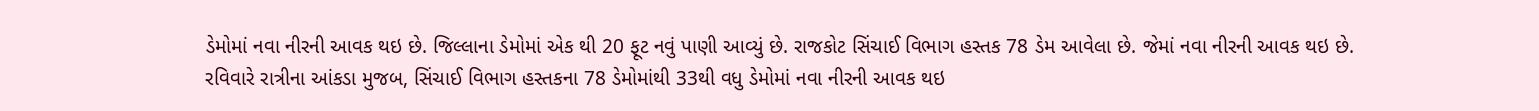ડેમોમાં નવા નીરની આવક થઇ છે. જિલ્લાના ડેમોમાં એક થી 20 ફૂટ નવું પાણી આવ્યું છે. રાજકોટ સિંચાઈ વિભાગ હસ્તક 78 ડેમ આવેલા છે. જેમાં નવા નીરની આવક થઇ છે. રવિવારે રાત્રીના આંકડા મુજબ, સિંચાઈ વિભાગ હસ્તકના 78 ડેમોમાંથી 33થી વધુ ડેમોમાં નવા નીરની આવક થઇ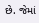છે. જેમાં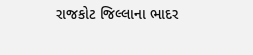રાજકોટ જિલ્લાના ભાદર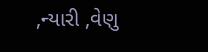,ન્યારી ,વેણુ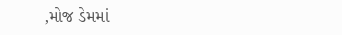,મોજ ડેમમાં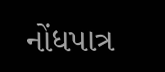નોંધપાત્ર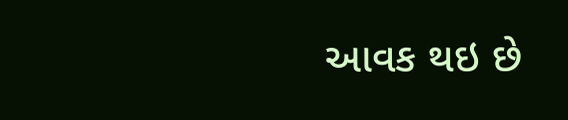આવક થઇ છે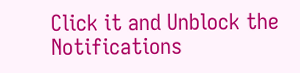Click it and Unblock the Notifications